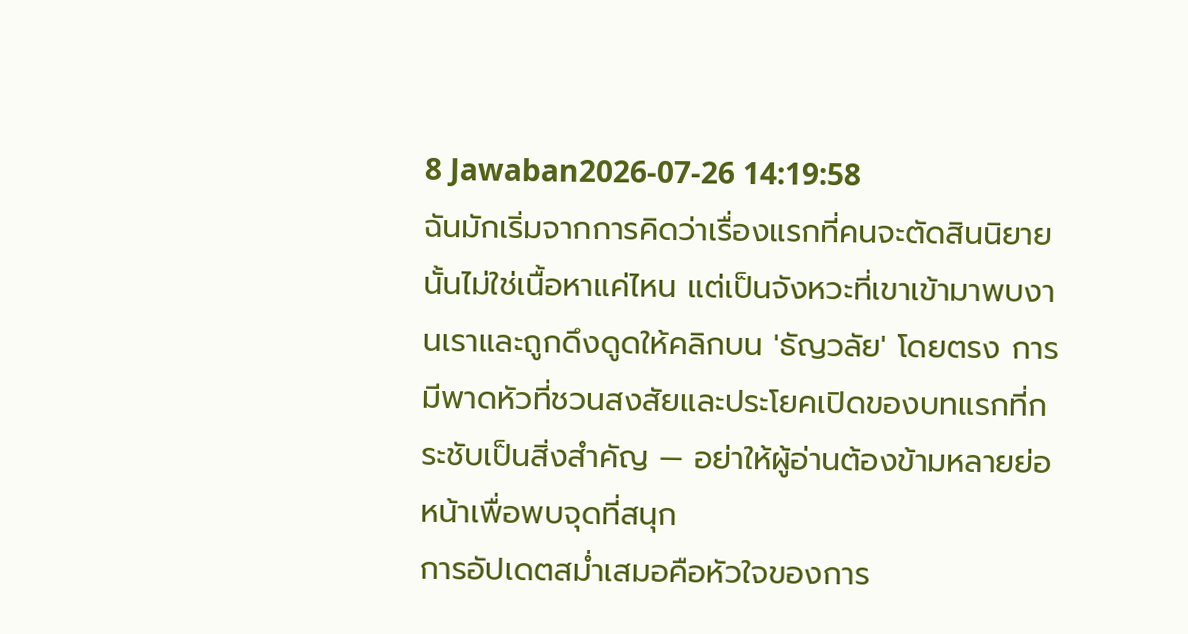8 Jawaban2026-07-26 14:19:58
ฉันมักเริ่มจากการคิดว่าเรื่องแรกที่คนจะตัดสินนิยายนั้นไม่ใช่เนื้อหาแค่ไหน แต่เป็นจังหวะที่เขาเข้ามาพบงานเราและถูกดึงดูดให้คลิกบน 'ธัญวลัย' โดยตรง การมีพาดหัวที่ชวนสงสัยและประโยคเปิดของบทแรกที่กระชับเป็นสิ่งสำคัญ — อย่าให้ผู้อ่านต้องข้ามหลายย่อหน้าเพื่อพบจุดที่สนุก
การอัปเดตสม่ำเสมอคือหัวใจของการ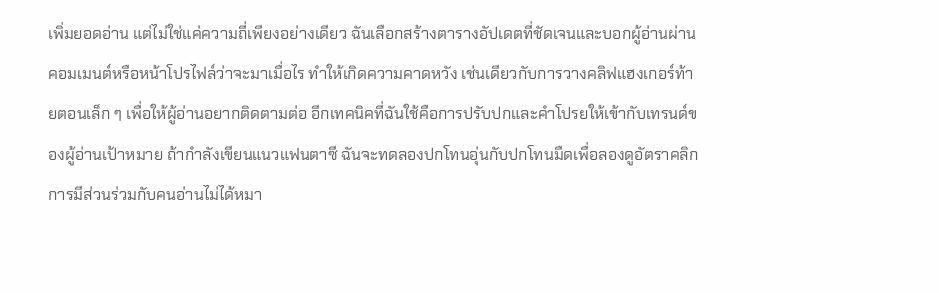เพิ่มยอดอ่าน แต่ไม่ใช่แค่ความถี่เพียงอย่างเดียว ฉันเลือกสร้างตารางอัปเดตที่ชัดเจนและบอกผู้อ่านผ่านคอมเมนต์หรือหน้าโปรไฟล์ว่าจะมาเมื่อไร ทำให้เกิดความคาดหวัง เช่นเดียวกับการวางคลิฟแฮงเกอร์ท้ายตอนเล็ก ๆ เพื่อให้ผู้อ่านอยากติดตามต่อ อีกเทคนิคที่ฉันใช้คือการปรับปกและคำโปรยให้เข้ากับเทรนด์ของผู้อ่านเป้าหมาย ถ้ากำลังเขียนแนวแฟนตาซี ฉันจะทดลองปกโทนอุ่นกับปกโทนมืดเพื่อลองดูอัตราคลิก
การมีส่วนร่วมกับคนอ่านไม่ได้หมา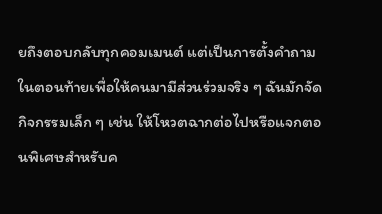ยถึงตอบกลับทุกคอมเมนต์ แต่เป็นการตั้งคำถามในตอนท้ายเพื่อให้คนมามีส่วนร่วมจริง ๆ ฉันมักจัดกิจกรรมเล็ก ๆ เช่น ให้โหวตฉากต่อไปหรือแจกตอนพิเศษสำหรับค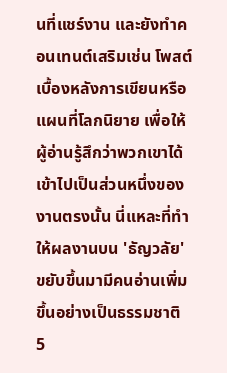นที่แชร์งาน และยังทำคอนเทนต์เสริมเช่น โพสต์เบื้องหลังการเขียนหรือแผนที่โลกนิยาย เพื่อให้ผู้อ่านรู้สึกว่าพวกเขาได้เข้าไปเป็นส่วนหนึ่งของงานตรงนั้น นี่แหละที่ทำให้ผลงานบน 'ธัญวลัย' ขยับขึ้นมามีคนอ่านเพิ่มขึ้นอย่างเป็นธรรมชาติ
5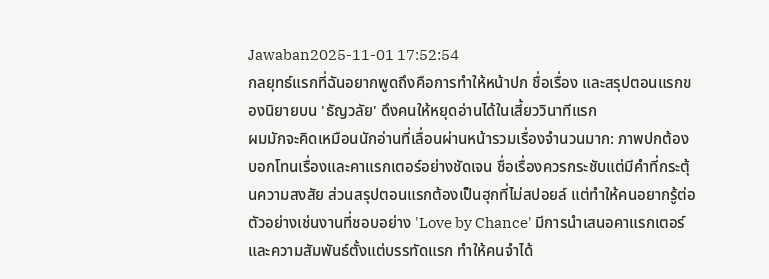Jawaban2025-11-01 17:52:54
กลยุทธ์แรกที่ฉันอยากพูดถึงคือการทำให้หน้าปก ชื่อเรื่อง และสรุปตอนแรกของนิยายบน 'ธัญวลัย' ดึงคนให้หยุดอ่านได้ในเสี้ยววินาทีแรก
ผมมักจะคิดเหมือนนักอ่านที่เลื่อนผ่านหน้ารวมเรื่องจำนวนมาก: ภาพปกต้องบอกโทนเรื่องและคาแรกเตอร์อย่างชัดเจน ชื่อเรื่องควรกระชับแต่มีคำที่กระตุ้นความสงสัย ส่วนสรุปตอนแรกต้องเป็นฮุกที่ไม่สปอยล์ แต่ทำให้คนอยากรู้ต่อ ตัวอย่างเช่นงานที่ชอบอย่าง 'Love by Chance' มีการนำเสนอคาแรกเตอร์และความสัมพันธ์ตั้งแต่บรรทัดแรก ทำให้คนจำได้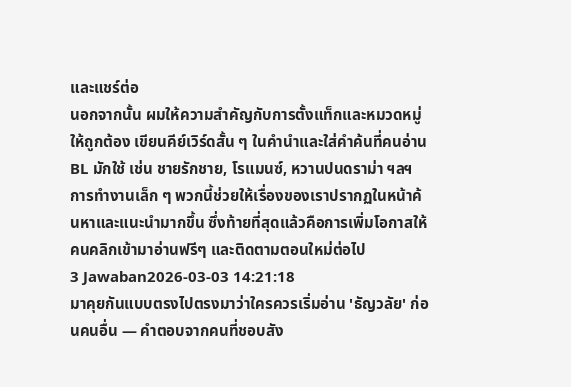และแชร์ต่อ
นอกจากนั้น ผมให้ความสำคัญกับการตั้งแท็กและหมวดหมู่ให้ถูกต้อง เขียนคีย์เวิร์ดสั้น ๆ ในคำนำและใส่คำค้นที่คนอ่าน BL มักใช้ เช่น ชายรักชาย, โรแมนซ์, หวานปนดราม่า ฯลฯ การทำงานเล็ก ๆ พวกนี้ช่วยให้เรื่องของเราปรากฏในหน้าค้นหาและแนะนำมากขึ้น ซึ่งท้ายที่สุดแล้วคือการเพิ่มโอกาสให้คนคลิกเข้ามาอ่านฟรีๆ และติดตามตอนใหม่ต่อไป
3 Jawaban2026-03-03 14:21:18
มาคุยกันแบบตรงไปตรงมาว่าใครควรเริ่มอ่าน 'ธัญวลัย' ก่อนคนอื่น — คำตอบจากคนที่ชอบสัง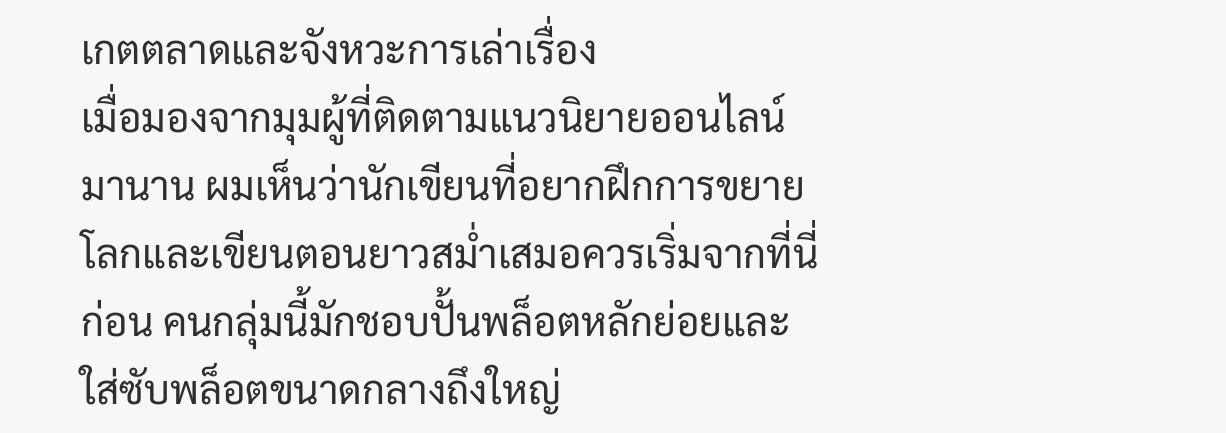เกตตลาดและจังหวะการเล่าเรื่อง
เมื่อมองจากมุมผู้ที่ติดตามแนวนิยายออนไลน์มานาน ผมเห็นว่านักเขียนที่อยากฝึกการขยายโลกและเขียนตอนยาวสม่ำเสมอควรเริ่มจากที่นี่ก่อน คนกลุ่มนี้มักชอบปั้นพล็อตหลักย่อยและใส่ซับพล็อตขนาดกลางถึงใหญ่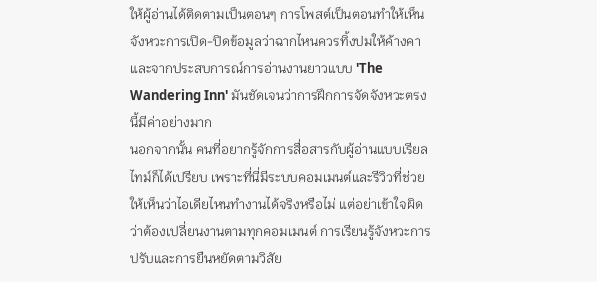ให้ผู้อ่านได้ติดตามเป็นตอนๆ การโพสต์เป็นตอนทำให้เห็นจังหวะการเปิด-ปิดข้อมูลว่าฉากไหนควรทิ้งปมให้ค้างคา และจากประสบการณ์การอ่านงานยาวแบบ 'The Wandering Inn' มันชัดเจนว่าการฝึกการจัดจังหวะตรงนี้มีค่าอย่างมาก
นอกจากนั้น คนที่อยากรู้จักการสื่อสารกับผู้อ่านแบบเรียลไทม์ก็ได้เปรียบ เพราะที่นี่มีระบบคอมเมนต์และรีวิวที่ช่วยให้เห็นว่าไอเดียไหนทำงานได้จริงหรือไม่ แต่อย่าเข้าใจผิดว่าต้องเปลี่ยนงานตามทุกคอมเมนต์ การเรียนรู้จังหวะการปรับและการยืนหยัดตามวิสัย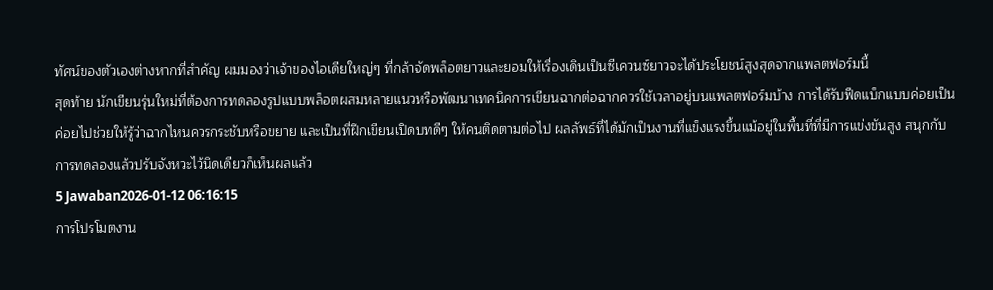ทัศน์ของตัวเองต่างหากที่สำคัญ ผมมองว่าเจ้าของไอเดียใหญ่ๆ ที่กล้าจัดพล็อตยาวและยอมให้เรื่องเดินเป็นซีเควนซ์ยาวจะได้ประโยชน์สูงสุดจากแพลตฟอร์มนี้
สุดท้าย นักเขียนรุ่นใหม่ที่ต้องการทดลองรูปแบบพล็อตผสมหลายแนวหรือพัฒนาเทคนิคการเขียนฉากต่อฉากควรใช้เวลาอยู่บนแพลตฟอร์มบ้าง การได้รับฟีดแบ็กแบบค่อยเป็นค่อยไปช่วยให้รู้ว่าฉากไหนควรกระชับหรือขยาย และเป็นที่ฝึกเขียนเปิดบทดีๆ ให้คนติดตามต่อไป ผลลัพธ์ที่ได้มักเป็นงานที่แข็งแรงขึ้นแม้อยู่ในพื้นที่ที่มีการแข่งขันสูง สนุกกับการทดลองแล้วปรับจังหวะไว้นิดเดียวก็เห็นผลแล้ว
5 Jawaban2026-01-12 06:16:15
การโปรโมตงาน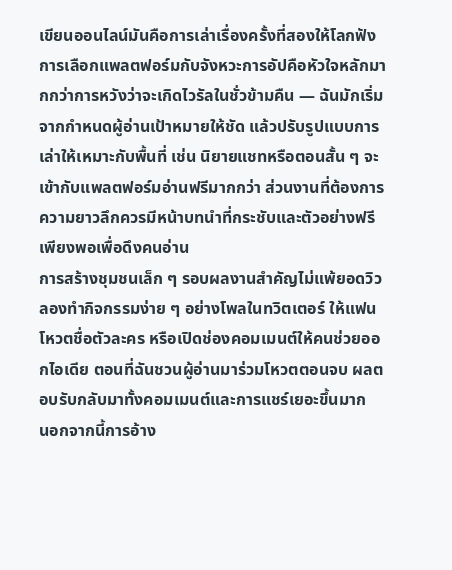เขียนออนไลน์มันคือการเล่าเรื่องครั้งที่สองให้โลกฟัง
การเลือกแพลตฟอร์มกับจังหวะการอัปคือหัวใจหลักมากกว่าการหวังว่าจะเกิดไวรัลในชั่วข้ามคืน — ฉันมักเริ่มจากกำหนดผู้อ่านเป้าหมายให้ชัด แล้วปรับรูปแบบการเล่าให้เหมาะกับพื้นที่ เช่น นิยายแชทหรือตอนสั้น ๆ จะเข้ากับแพลตฟอร์มอ่านฟรีมากกว่า ส่วนงานที่ต้องการความยาวลึกควรมีหน้าบทนำที่กระชับและตัวอย่างฟรีเพียงพอเพื่อดึงคนอ่าน
การสร้างชุมชนเล็ก ๆ รอบผลงานสำคัญไม่แพ้ยอดวิว ลองทำกิจกรรมง่าย ๆ อย่างโพลในทวิตเตอร์ ให้แฟนโหวตชื่อตัวละคร หรือเปิดช่องคอมเมนต์ให้คนช่วยออกไอเดีย ตอนที่ฉันชวนผู้อ่านมาร่วมโหวตตอนจบ ผลตอบรับกลับมาทั้งคอมเมนต์และการแชร์เยอะขึ้นมาก
นอกจากนี้การอ้าง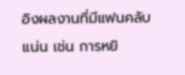อิงผลงานที่มีแฟนคลับแน่น เช่น การหยิ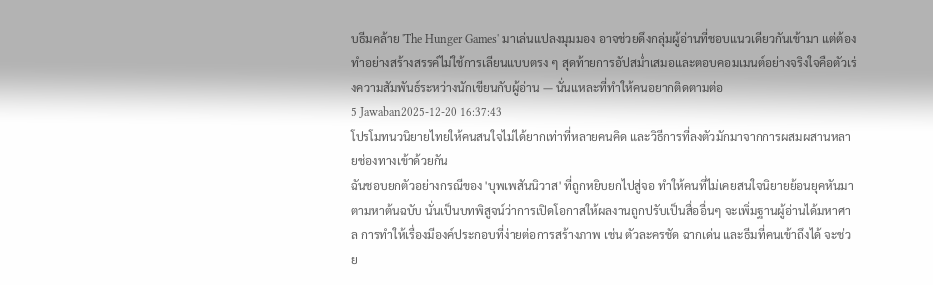บธีมคล้าย 'The Hunger Games' มาเล่นแปลงมุมมอง อาจช่วยดึงกลุ่มผู้อ่านที่ชอบแนวเดียวกันเข้ามา แต่ต้องทำอย่างสร้างสรรค์ไม่ใช้การเลียนแบบตรง ๆ สุดท้ายการอัปสม่ำเสมอและตอบคอมเมนต์อย่างจริงใจคือตัวเร่งความสัมพันธ์ระหว่างนักเขียนกับผู้อ่าน — นั่นแหละที่ทำให้คนอยากติดตามต่อ
5 Jawaban2025-12-20 16:37:43
โปรโมทนวนิยายไทยให้คนสนใจไม่ได้ยากเท่าที่หลายคนคิด และวิธีการที่ลงตัวมักมาจากการผสมผสานหลายช่องทางเข้าด้วยกัน
ฉันชอบยกตัวอย่างกรณีของ 'บุพเพสันนิวาส' ที่ถูกหยิบยกไปสู่จอ ทำให้คนที่ไม่เคยสนใจนิยายย้อนยุคหันมาตามหาต้นฉบับ นั่นเป็นบทพิสูจน์ว่าการเปิดโอกาสให้ผลงานถูกปรับเป็นสื่ออื่นๆ จะเพิ่มฐานผู้อ่านได้มหาศาล การทำให้เรื่องมีองค์ประกอบที่ง่ายต่อการสร้างภาพ เช่น ตัวละครชัด ฉากเด่น และธีมที่คนเข้าถึงได้ จะช่วย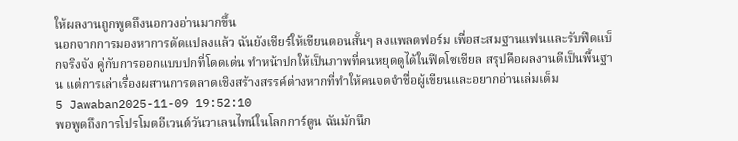ให้ผลงานถูกพูดถึงนอกวงอ่านมากขึ้น
นอกจากการมองหาการดัดแปลงแล้ว ฉันยังเชียร์ให้เขียนตอนสั้นๆ ลงแพลตฟอร์ม เพื่อสะสมฐานแฟนและรับฟีดแบ็กจริงจัง คู่กับการออกแบบปกที่โดดเด่น ทำหน้าปกให้เป็นภาพที่คนหยุดดูได้ในฟีดโซเชียล สรุปคือผลงานดีเป็นพื้นฐาน แต่การเล่าเรื่องผสานการตลาดเชิงสร้างสรรค์ต่างหากที่ทำให้คนจดจำชื่อผู้เขียนและอยากอ่านเล่มเต็ม
5 Jawaban2025-11-09 19:52:10
พอพูดถึงการโปรโมตอีเวนต์วันวาเลนไทน์ในโลกการ์ตูน ฉันมักนึก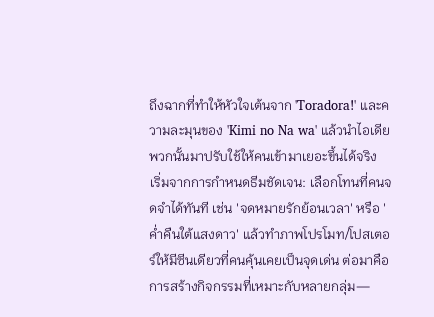ถึงฉากที่ทำให้หัวใจเต้นจาก 'Toradora!' และความละมุนของ 'Kimi no Na wa' แล้วนำไอเดียพวกนั้นมาปรับใช้ให้คนเข้ามาเยอะขึ้นได้จริง
เริ่มจากการกำหนดธีมชัดเจน: เลือกโทนที่คนจดจำได้ทันที เช่น 'จดหมายรักย้อนเวลา' หรือ 'ค่ำคืนใต้แสงดาว' แล้วทำภาพโปรโมท/โปสเตอร์ให้มีซีนเดียวที่คนคุ้นเคยเป็นจุดเด่น ต่อมาคือการสร้างกิจกรรมที่เหมาะกับหลายกลุ่ม—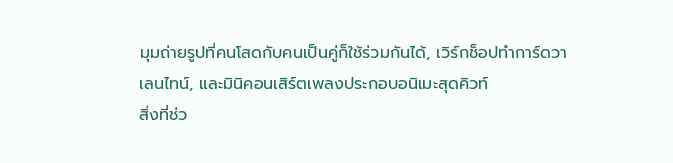มุมถ่ายรูปที่คนโสดกับคนเป็นคู่ก็ใช้ร่วมกันได้, เวิร์กช็อปทำการ์ดวาเลนไทน์, และมินิคอนเสิร์ตเพลงประกอบอนิเมะสุดคิวท์
สิ่งที่ช่ว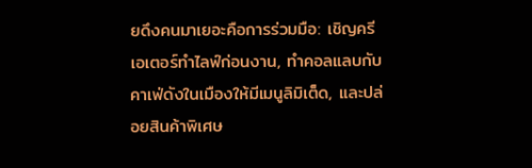ยดึงคนมาเยอะคือการร่วมมือ: เชิญครีเอเตอร์ทำไลฟ์ก่อนงาน, ทำคอลแลบกับคาเฟ่ดังในเมืองให้มีเมนูลิมิเต็ด, และปล่อยสินค้าพิเศษ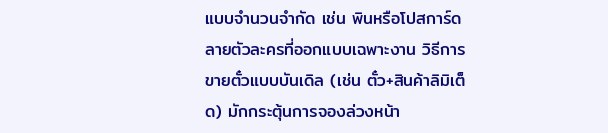แบบจำนวนจำกัด เช่น พินหรือโปสการ์ดลายตัวละครที่ออกแบบเฉพาะงาน วิธีการขายตั๋วแบบบันเดิล (เช่น ตั๋ว+สินค้าลิมิเต็ด) มักกระตุ้นการจองล่วงหน้า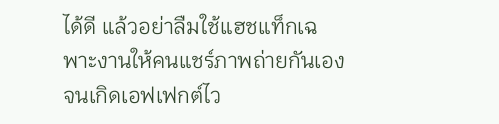ได้ดี แล้วอย่าลืมใช้แฮชแท็กเฉพาะงานให้คนแชร์ภาพถ่ายกันเองจนเกิดเอฟเฟกต์ไว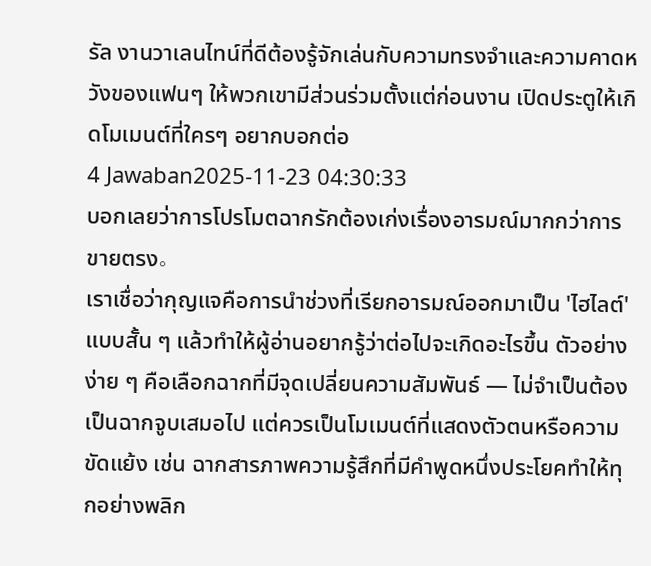รัล งานวาเลนไทน์ที่ดีต้องรู้จักเล่นกับความทรงจำและความคาดหวังของแฟนๆ ให้พวกเขามีส่วนร่วมตั้งแต่ก่อนงาน เปิดประตูให้เกิดโมเมนต์ที่ใครๆ อยากบอกต่อ
4 Jawaban2025-11-23 04:30:33
บอกเลยว่าการโปรโมตฉากรักต้องเก่งเรื่องอารมณ์มากกว่าการขายตรง。
เราเชื่อว่ากุญแจคือการนำช่วงที่เรียกอารมณ์ออกมาเป็น 'ไฮไลต์' แบบสั้น ๆ แล้วทำให้ผู้อ่านอยากรู้ว่าต่อไปจะเกิดอะไรขึ้น ตัวอย่างง่าย ๆ คือเลือกฉากที่มีจุดเปลี่ยนความสัมพันธ์ — ไม่จำเป็นต้องเป็นฉากจูบเสมอไป แต่ควรเป็นโมเมนต์ที่แสดงตัวตนหรือความขัดแย้ง เช่น ฉากสารภาพความรู้สึกที่มีคำพูดหนึ่งประโยคทำให้ทุกอย่างพลิก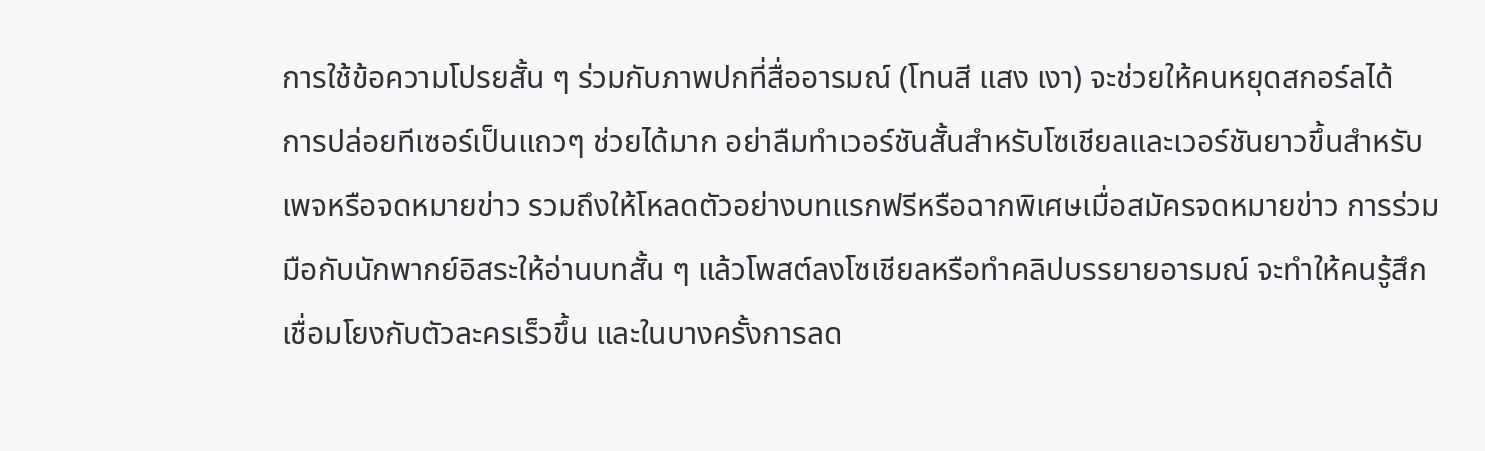การใช้ข้อความโปรยสั้น ๆ ร่วมกับภาพปกที่สื่ออารมณ์ (โทนสี แสง เงา) จะช่วยให้คนหยุดสกอร์ลได้
การปล่อยทีเซอร์เป็นแถวๆ ช่วยได้มาก อย่าลืมทำเวอร์ชันสั้นสำหรับโซเชียลและเวอร์ชันยาวขึ้นสำหรับเพจหรือจดหมายข่าว รวมถึงให้โหลดตัวอย่างบทแรกฟรีหรือฉากพิเศษเมื่อสมัครจดหมายข่าว การร่วมมือกับนักพากย์อิสระให้อ่านบทสั้น ๆ แล้วโพสต์ลงโซเชียลหรือทำคลิปบรรยายอารมณ์ จะทำให้คนรู้สึกเชื่อมโยงกับตัวละครเร็วขึ้น และในบางครั้งการลด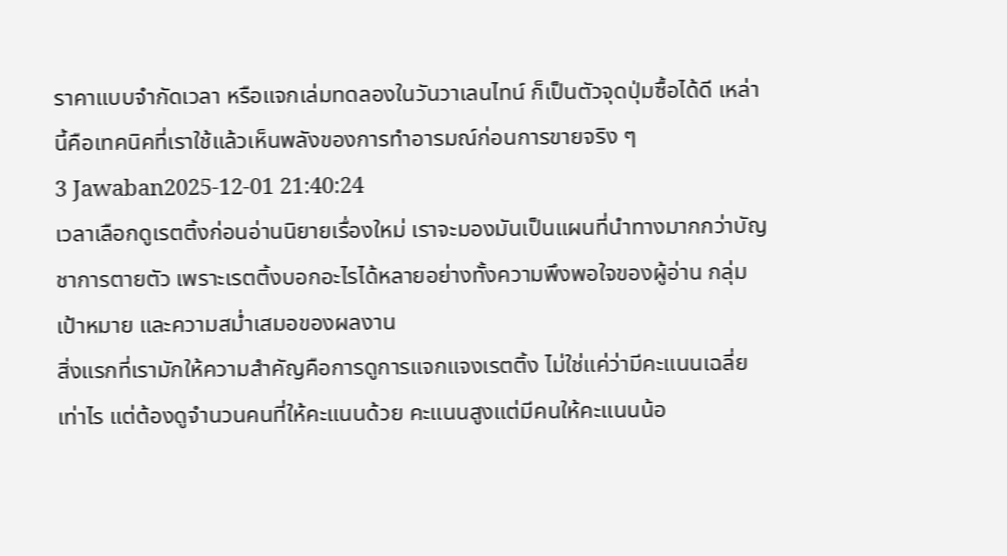ราคาแบบจำกัดเวลา หรือแจกเล่มทดลองในวันวาเลนไทน์ ก็เป็นตัวจุดปุ่มซื้อได้ดี เหล่านี้คือเทคนิคที่เราใช้แล้วเห็นพลังของการทำอารมณ์ก่อนการขายจริง ๆ
3 Jawaban2025-12-01 21:40:24
เวลาเลือกดูเรตติ้งก่อนอ่านนิยายเรื่องใหม่ เราจะมองมันเป็นแผนที่นำทางมากกว่าบัญชาการตายตัว เพราะเรตติ้งบอกอะไรได้หลายอย่างทั้งความพึงพอใจของผู้อ่าน กลุ่มเป้าหมาย และความสม่ำเสมอของผลงาน
สิ่งแรกที่เรามักให้ความสำคัญคือการดูการแจกแจงเรตติ้ง ไม่ใช่แค่ว่ามีคะแนนเฉลี่ยเท่าไร แต่ต้องดูจำนวนคนที่ให้คะแนนด้วย คะแนนสูงแต่มีคนให้คะแนนน้อ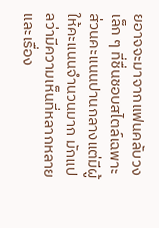ยอาจจะมาจากแฟนคลับวงเล็ก ๆ ที่ชื่นชอบสไตล์เฉพาะ ส่วนคะแนนปานกลางแต่มีผู้ให้คะแนนจำนวนมาก มักแปลว่ามีความเห็นที่หลากหลายและเรื่อง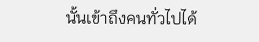นั้นเข้าถึงคนทั่วไปได้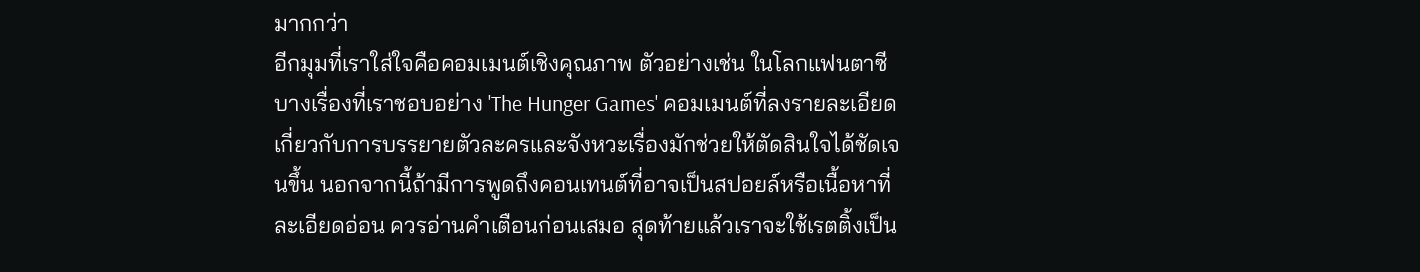มากกว่า
อีกมุมที่เราใส่ใจคือคอมเมนต์เชิงคุณภาพ ตัวอย่างเช่น ในโลกแฟนตาซีบางเรื่องที่เราชอบอย่าง 'The Hunger Games' คอมเมนต์ที่ลงรายละเอียดเกี่ยวกับการบรรยายตัวละครและจังหวะเรื่องมักช่วยให้ตัดสินใจได้ชัดเจนขึ้น นอกจากนี้ถ้ามีการพูดถึงคอนเทนต์ที่อาจเป็นสปอยล์หรือเนื้อหาที่ละเอียดอ่อน ควรอ่านคำเตือนก่อนเสมอ สุดท้ายแล้วเราจะใช้เรตติ้งเป็น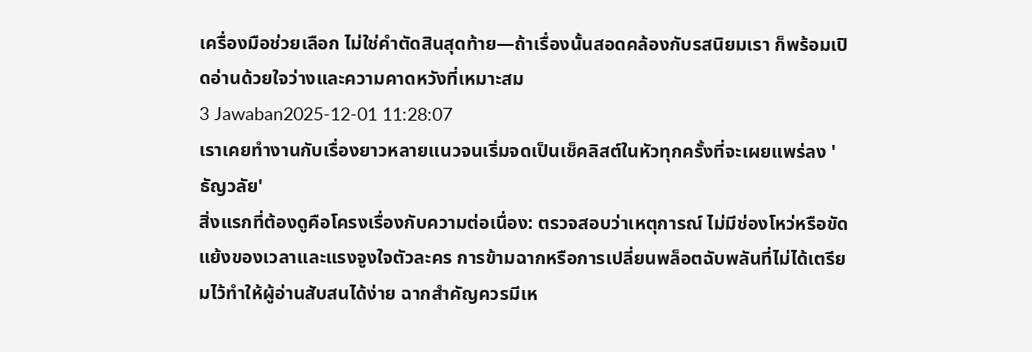เครื่องมือช่วยเลือก ไม่ใช่คำตัดสินสุดท้าย—ถ้าเรื่องนั้นสอดคล้องกับรสนิยมเรา ก็พร้อมเปิดอ่านด้วยใจว่างและความคาดหวังที่เหมาะสม
3 Jawaban2025-12-01 11:28:07
เราเคยทำงานกับเรื่องยาวหลายแนวจนเริ่มจดเป็นเช็คลิสต์ในหัวทุกครั้งที่จะเผยแพร่ลง 'ธัญวลัย'
สิ่งแรกที่ต้องดูคือโครงเรื่องกับความต่อเนื่อง: ตรวจสอบว่าเหตุการณ์ ไม่มีช่องโหว่หรือขัดแย้งของเวลาและแรงจูงใจตัวละคร การข้ามฉากหรือการเปลี่ยนพล็อตฉับพลันที่ไม่ได้เตรียมไว้ทำให้ผู้อ่านสับสนได้ง่าย ฉากสำคัญควรมีเห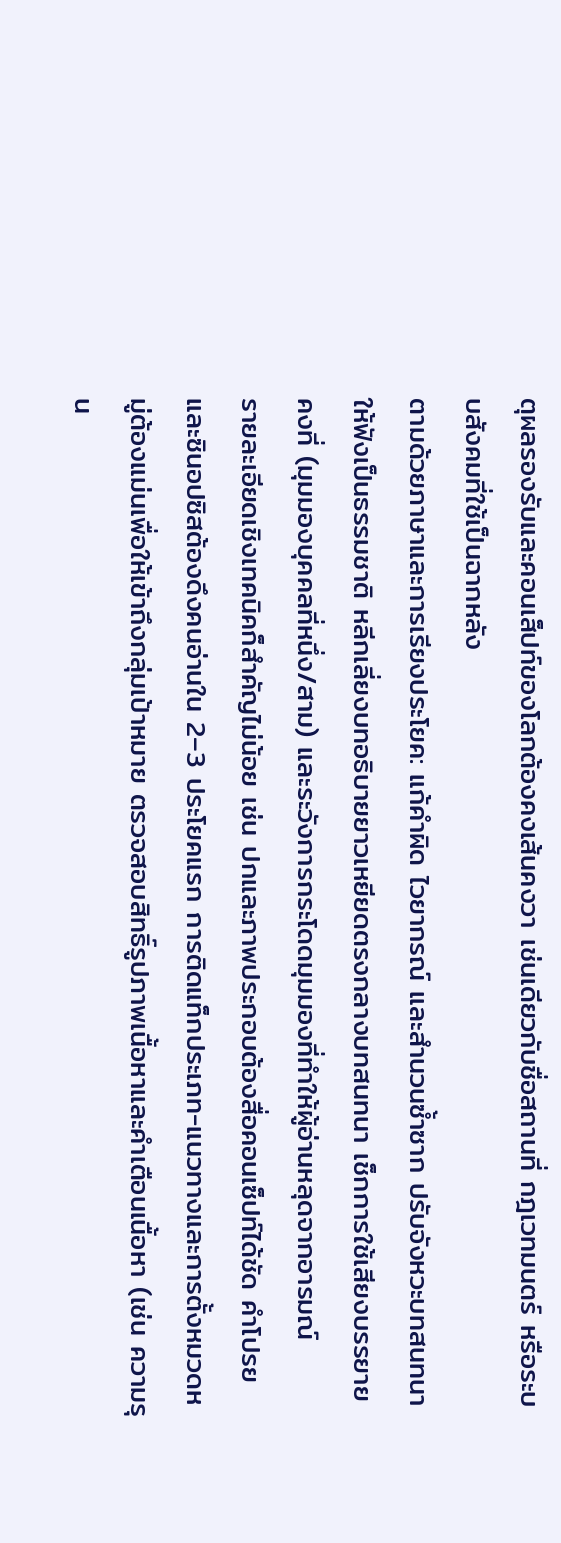ตุผลรองรับและคอนเส็ปท์ของโลกต้องคงเส้นคงวา เช่นเดียวกับชื่อสถานที่ กฎเวทมนตร์ หรือระบบสังคมที่ใช้เป็นฉากหลัง
ตามด้วยภาษาและการเรียงประโยค: แก้คำผิด ไวยากรณ์ และสำนวนซ้ำซาก ปรับจังหวะบทสนทนาให้ฟังเป็นธรรมชาติ หลีกเลี่ยงบทอธิบายยาวเหยียดตรงกลางบทสนทนา เช็กการใช้เสียงบรรยายคงที่ (มุมมองบุคคลที่หนึ่ง/สาม) และระวังการกระโดดมุมมองที่ทำให้ผู้อ่านหลุดจากอารมณ์
รายละเอียดเชิงเทคนิคก็สำคัญไม่น้อย เช่น ปกและภาพประกอบต้องสื่อคอนเซ็ปท์ได้ชัด คำโปรยและซินอปซิสต้องดึงคนอ่านใน 2–3 ประโยคแรก การติดแท็กประเภท-แนวทางและการตั้งหมวดหมู่ต้องแม่นเพื่อให้เข้าถึงกลุ่มเป้าหมาย ตรวจสอบสิทธิ์รูปภาพเนื้อหาและคำเตือนเนื้อหา (เช่น ความรุน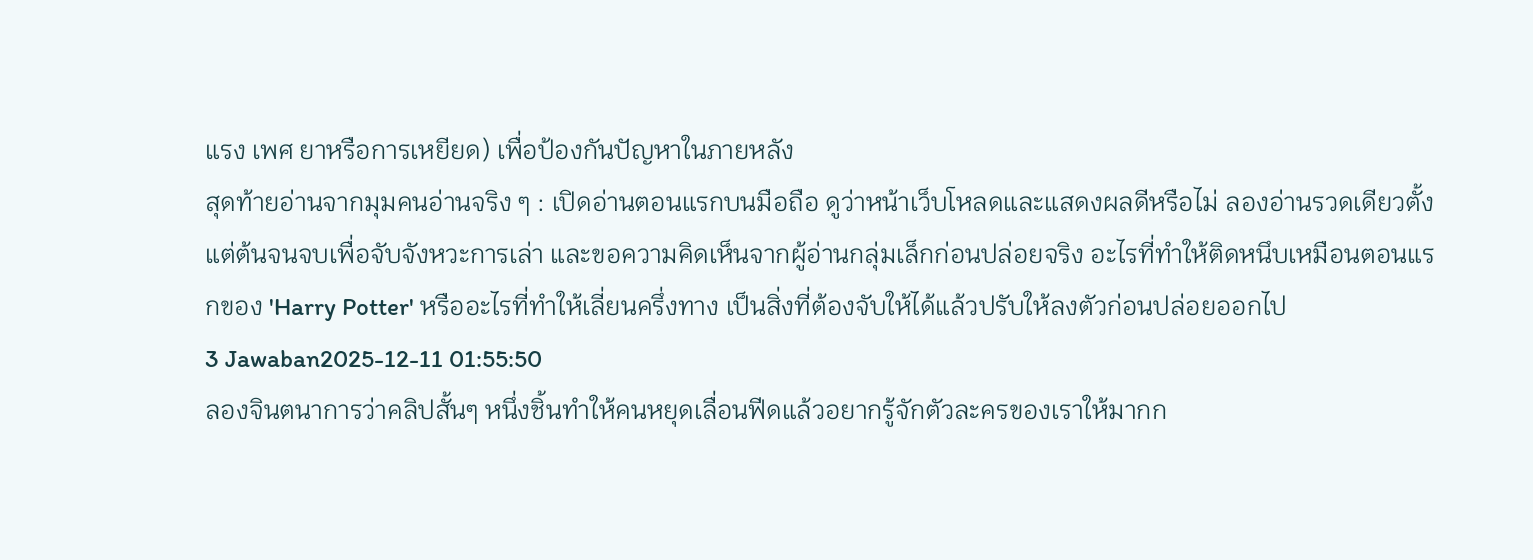แรง เพศ ยาหรือการเหยียด) เพื่อป้องกันปัญหาในภายหลัง
สุดท้ายอ่านจากมุมคนอ่านจริง ๆ : เปิดอ่านตอนแรกบนมือถือ ดูว่าหน้าเว็บโหลดและแสดงผลดีหรือไม่ ลองอ่านรวดเดียวตั้งแต่ต้นจนจบเพื่อจับจังหวะการเล่า และขอความคิดเห็นจากผู้อ่านกลุ่มเล็กก่อนปล่อยจริง อะไรที่ทำให้ติดหนึบเหมือนตอนแรกของ 'Harry Potter' หรืออะไรที่ทำให้เลี่ยนครึ่งทาง เป็นสิ่งที่ต้องจับให้ได้แล้วปรับให้ลงตัวก่อนปล่อยออกไป
3 Jawaban2025-12-11 01:55:50
ลองจินตนาการว่าคลิปสั้นๆ หนึ่งชิ้นทำให้คนหยุดเลื่อนฟีดแล้วอยากรู้จักตัวละครของเราให้มากก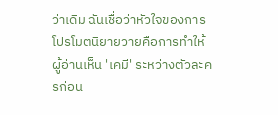ว่าเดิม ฉันเชื่อว่าหัวใจของการโปรโมตนิยายวายคือการทำให้ผู้อ่านเห็น 'เคมี' ระหว่างตัวละครก่อน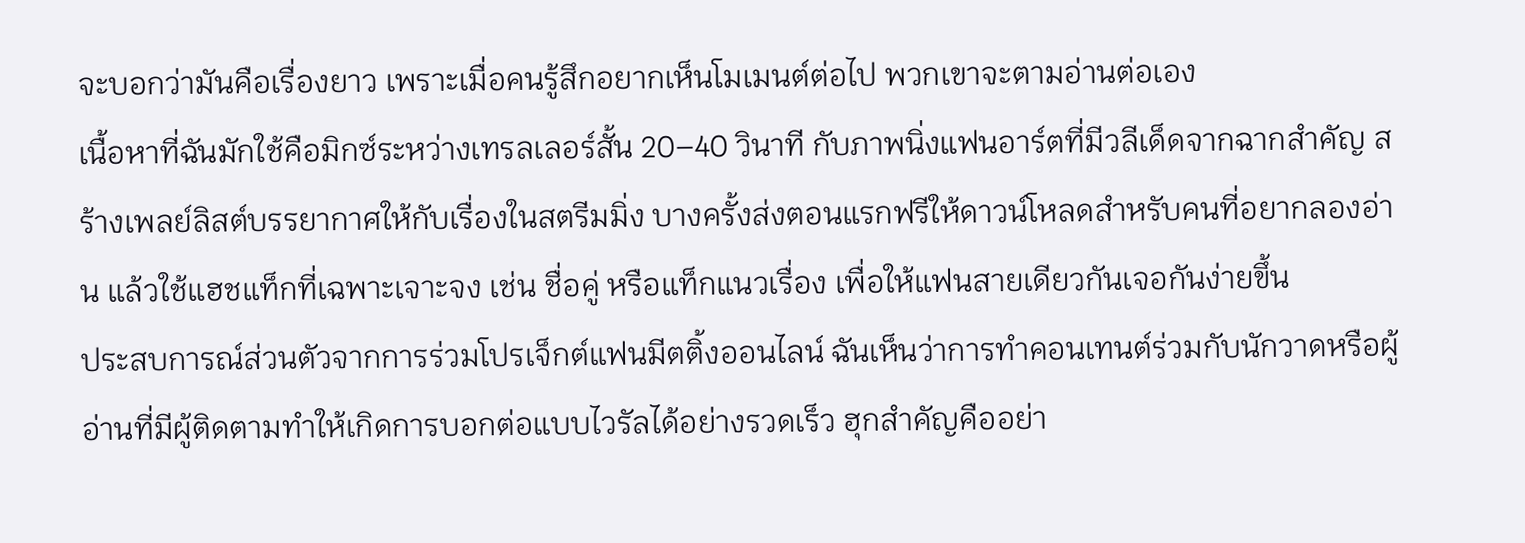จะบอกว่ามันคือเรื่องยาว เพราะเมื่อคนรู้สึกอยากเห็นโมเมนต์ต่อไป พวกเขาจะตามอ่านต่อเอง
เนื้อหาที่ฉันมักใช้คือมิกซ์ระหว่างเทรลเลอร์สั้น 20–40 วินาที กับภาพนิ่งแฟนอาร์ตที่มีวลีเด็ดจากฉากสำคัญ สร้างเพลย์ลิสต์บรรยากาศให้กับเรื่องในสตรีมมิ่ง บางครั้งส่งตอนแรกฟรีให้ดาวน์โหลดสำหรับคนที่อยากลองอ่าน แล้วใช้แฮชแท็กที่เฉพาะเจาะจง เช่น ชื่อคู่ หรือแท็กแนวเรื่อง เพื่อให้แฟนสายเดียวกันเจอกันง่ายขึ้น
ประสบการณ์ส่วนตัวจากการร่วมโปรเจ็กต์แฟนมีตติ้งออนไลน์ ฉันเห็นว่าการทำคอนเทนต์ร่วมกับนักวาดหรือผู้อ่านที่มีผู้ติดตามทำให้เกิดการบอกต่อแบบไวรัลได้อย่างรวดเร็ว ฮุกสำคัญคืออย่า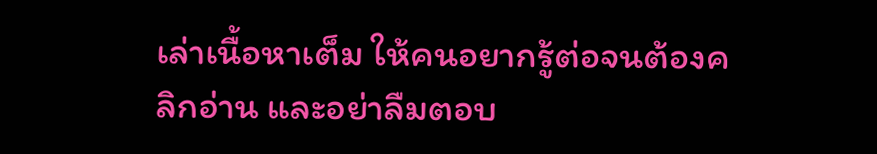เล่าเนื้อหาเต็ม ให้คนอยากรู้ต่อจนต้องคลิกอ่าน และอย่าลืมตอบ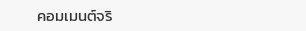คอมเมนต์จริ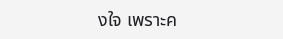งใจ เพราะค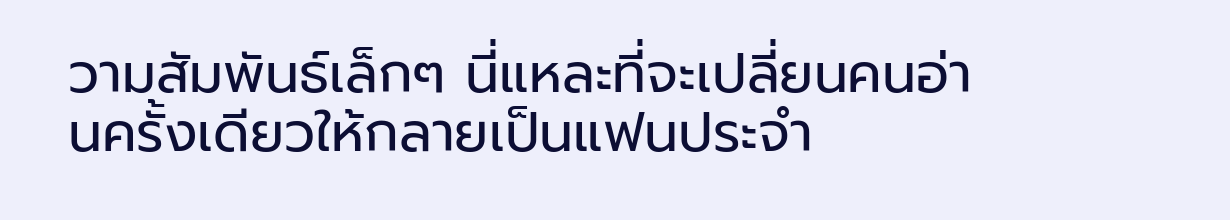วามสัมพันธ์เล็กๆ นี่แหละที่จะเปลี่ยนคนอ่านครั้งเดียวให้กลายเป็นแฟนประจำ